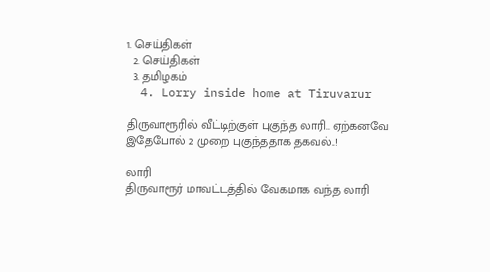1. செய்திகள்
  2. செய்திகள்
  3. த‌மிழக‌ம்
  4. Lorry inside home at Tiruvarur

திருவாரூரில் வீட்டிற்குள் புகுந்த லாரி.. ஏற்கனவே இதேபோல் 2 முறை புகுந்ததாக தகவல்..!

லாரி
திருவாரூர் மாவட்டத்தில் வேகமாக வந்த லாரி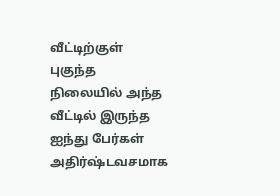வீட்டிற்குள் புகுந்த நிலையில் அந்த வீட்டில் இருந்த ஐந்து பேர்கள் அதிர்ஷ்டவசமாக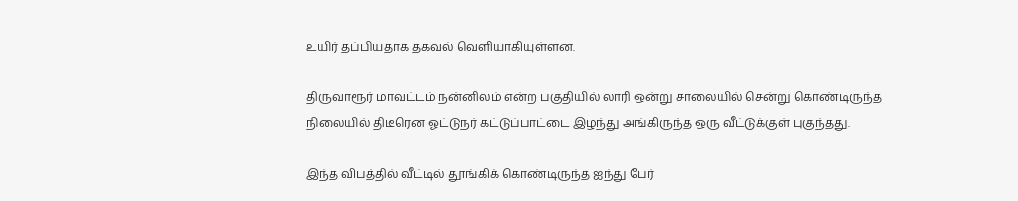உயிர் தப்பியதாக தகவல் வெளியாகியுள்ளன.

திருவாரூர் மாவட்டம் நன்னிலம் என்ற பகுதியில் லாரி ஒன்று சாலையில் சென்று கொண்டிருந்த நிலையில் திடீரென ஓட்டுநர் கட்டுப்பாட்டை இழந்து அங்கிருந்த ஒரு வீட்டுக்குள் புகுந்தது.

இந்த விபத்தில் வீட்டில் தூங்கிக் கொண்டிருந்த ஐந்து பேர்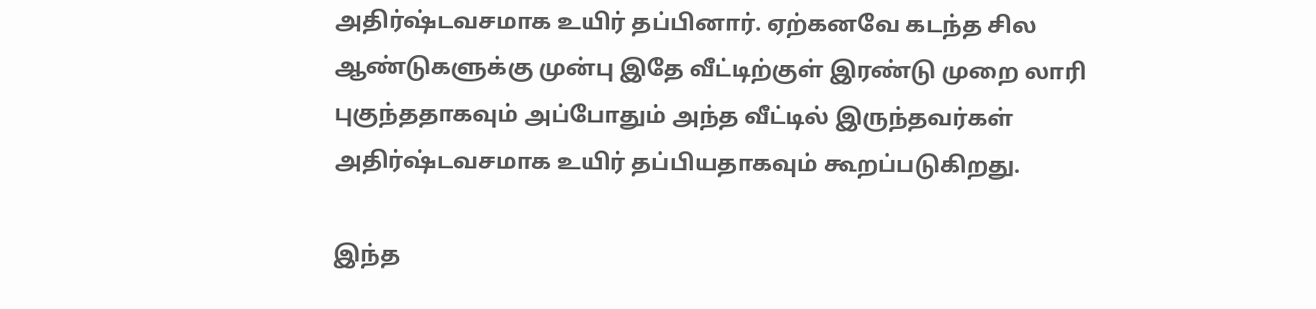அதிர்ஷ்டவசமாக உயிர் தப்பினார். ஏற்கனவே கடந்த சில ஆண்டுகளுக்கு முன்பு இதே வீட்டிற்குள் இரண்டு முறை லாரி புகுந்ததாகவும் அப்போதும் அந்த வீட்டில் இருந்தவர்கள் அதிர்ஷ்டவசமாக உயிர் தப்பியதாகவும் கூறப்படுகிறது.

இந்த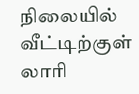நிலையில் வீட்டிற்குள் லாரி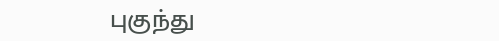புகுந்து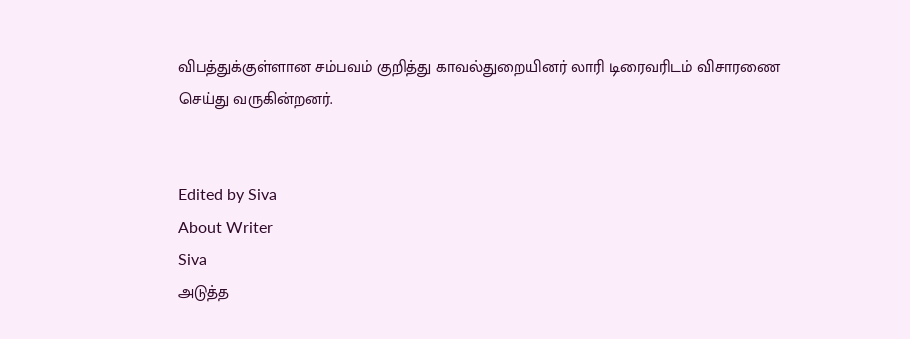விபத்துக்குள்ளான சம்பவம் குறித்து காவல்துறையினர் லாரி டிரைவரிடம் விசாரணை செய்து வருகின்றனர்.


Edited by Siva
About Writer
Siva
அடுத்த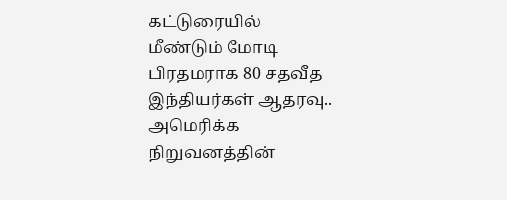கட்டுரையில்
மீண்டும் மோடி பிரதமராக 80 சதவீத இந்தியர்கள் ஆதரவு.. அமெரிக்க நிறுவனத்தின்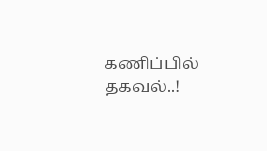கணிப்பில் தகவல்..!